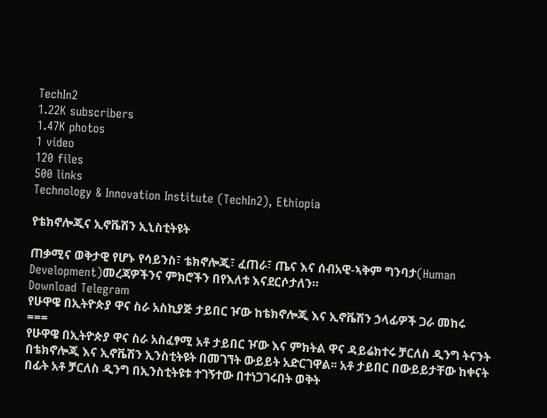TechIn2
1.22K subscribers
1.47K photos
1 video
120 files
500 links
Technology & Innovation Institute (TechIn2), Ethiopia

የቴክኖሎጂና ኢኖቬሽን ኢኒስቲትዩት

ጠቃሚና ወቅታዊ የሆኑ የሳይንስ፣ ቴክኖሎጂ፣ ፈጠራ፣ ጤና እና ሰብአዊ-ኣቅም ግንባታ(Human Development)መረጃዎችንና ምክሮችን በየእለቱ እናደርሶታለን።
Download Telegram
የሁዋዌ በኢትዮጵያ ዋና ስራ አስኪያጅ ታይበር ዦው ከቴክኖሎጂ እና ኢኖቬሽን ኃላፊዎች ጋራ መከሩ
===
የሁዋዌ በኢትዮጵያ ዋና ስራ አስፈፃሚ አቶ ታይበር ዦው እና ምክትል ዋና ዳይሬክተሩ ቻርለስ ዲንግ ትናንት በቴክኖሎጂ እና ኢኖቬሽን ኢንስቲትዩት በመገኘት ውይይት አድርገዋል፡፡ አቶ ታይበር በውይይታቸው ከቀናት በፊት አቶ ቻርለስ ዲንግ በኢንስቲትዩቱ ተገኝተው በተነጋገሩበት ወቅት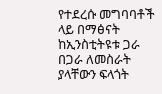የተደረሱ መግባባቶች ላይ በማፅናት ከኢንስቲትዩቱ ጋራ በጋራ ለመስራት ያላቸውን ፍላጎት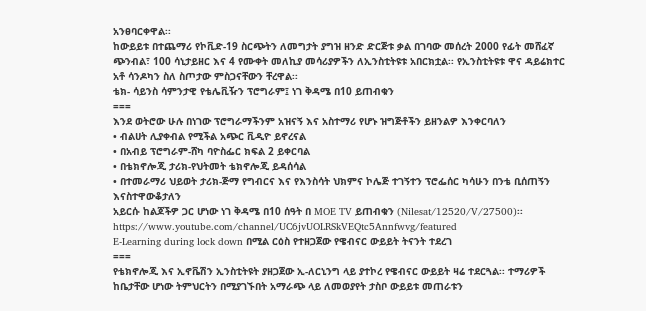አንፀባርቀዋል፡፡
ከውይይቱ በተጨማሪ የኮቪድ-19 ስርጭትን ለመግታት ያግዝ ዘንድ ድርጅቱ ቃል በገባው መሰረት 2000 የፊት መሸፈኛ ጭንብል፣ 100 ሳኒታይዘር እና 4 የሙቀት መለኪያ መሳሪያዎችን ለኢንስቲትዩቱ አበርክቷል፡፡ የኢንስቲትዩቱ ዋና ዳይሬክተር አቶ ሳንዶካን ስለ ስጦታው ምስጋናቸውን ቸረዋል፡፡
ቴክ- ሳይንስ ሳምንታዊ የቴሌቪዥን ፕሮግራም፤ ነገ ቅዳሜ በ10 ይጠብቁን
===
እንደ ወትሮው ሁሉ በነገው ፕሮግራማችንም አዝናኝ እና አስተማሪ የሆኑ ዝግጅቶችን ይዘንልዎ እንቀርባለን
• ብልሀት ሊያቀብል የሚችል አጭር ቪዲዮ ይኖረናል
• በአብይ ፕሮግራም-ሸካ ባዮስፌር ክፍል 2 ይቀርባል
• በቴክኖሎጂ ታሪክ-የህትመት ቴክኖሎጂ ይዳሰሳል
• በተመራማሪ ህይወት ታሪክ-ጅማ የግብርና እና የእንስሳት ህክምና ኮሌጅ ተገኝተን ፕሮፌሰር ካሳሁን በንቴ ቢሰጠኝን እናስተዋውቆታለን
አይርሱ ከልጆችዎ ጋር ሆነው ነገ ቅዳሜ በ10 ሰዓት በ MOE TV ይጠብቁን (Nilesat/12520/V/27500)፡፡
https://www.youtube.com/channel/UC6jvUOLRSkVEQtc5Annfwvg/featured
E-Learning during lock down በሚል ርዕስ የተዘጋጀው የዌብናር ውይይት ትናንት ተደረገ
===
የቴክኖሎጂ እና ኢኖቬሽን ኢንስቲትዩት ያዘጋጀው ኢ-ለርኒንግ ላይ ያተኮረ የዌብናር ውይይት ዛሬ ተደርጓል፡፡ ተማሪዎች ከቤታቸው ሆነው ትምህርትን በሚያገኙበት አማራጭ ላይ ለመወያየት ታስቦ ውይይቱ መጠራቱን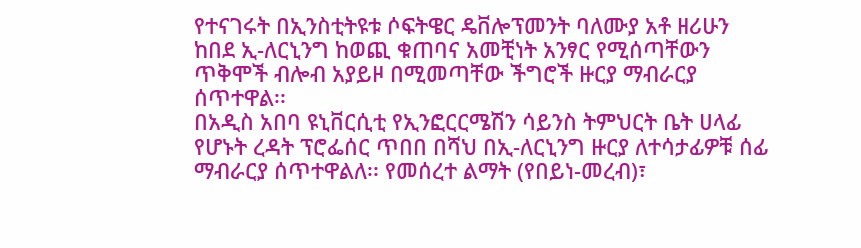የተናገሩት በኢንስቲትዩቱ ሶፍትዌር ዴቨሎፕመንት ባለሙያ አቶ ዘሪሁን ከበደ ኢ-ለርኒንግ ከወጪ ቁጠባና አመቺነት አንፃር የሚሰጣቸውን ጥቅሞች ብሎብ አያይዞ በሚመጣቸው ችግሮች ዙርያ ማብራርያ ሰጥተዋል፡፡
በአዲስ አበባ ዩኒቨርሲቲ የኢንፎርርሜሽን ሳይንስ ትምህርት ቤት ሀላፊ የሆኑት ረዳት ፕሮፌሰር ጥበበ በሻህ በኢ-ለርኒንግ ዙርያ ለተሳታፊዎቹ ሰፊ ማብራርያ ሰጥተዋልለ፡፡ የመሰረተ ልማት (የበይነ-መረብ)፣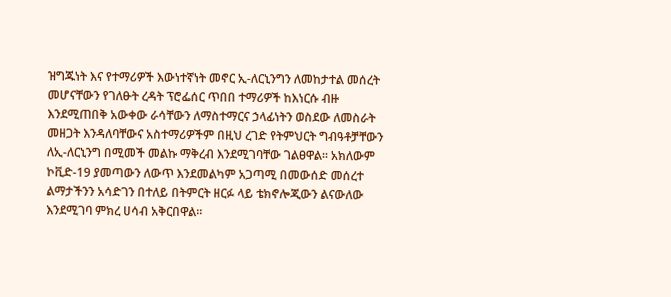ዝግጁነት እና የተማሪዎች እውነተኛነት መኖር ኢ-ለርኒንግን ለመከታተል መሰረት መሆናቸውን የገለፁት ረዳት ፕሮፌሰር ጥበበ ተማሪዎች ከእነርሱ ብዙ እንደሚጠበቅ አውቀው ራሳቸውን ለማስተማርና ኃላፊነትን ወስደው ለመስራት መዘጋት እንዳለባቸውና አስተማሪዎችም በዚህ ረገድ የትምህርት ግብዓቶቻቸውን ለኢ-ለርኒንግ በሚመች መልኩ ማቅረብ እንደሚገባቸው ገልፀዋል፡፡ አክለውም ኮቪድ-19 ያመጣውን ለውጥ እንደመልካም አጋጣሚ በመውሰድ መሰረተ ልማታችንን አሳድገን በተለይ በትምርት ዘርፉ ላይ ቴክኖሎጂውን ልናውለው እንደሚገባ ምክረ ሀሳብ አቅርበዋል፡፡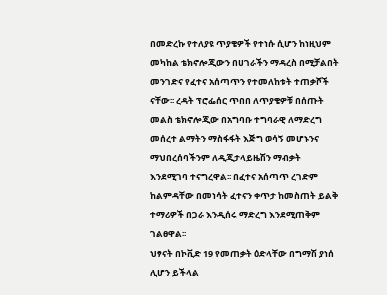በመድረኩ የተለያዩ ጥያቄዎች የተነሱ ሲሆን ከነዚህም መካከል ቴክኖሎጂውን በሀገራችን ማዳረስ በሚቻልበት መንገድና የፈተና አሰጣጥን የተመለከቱት ተጠቃሾች ናቸው፡፡ ረዳት ፕሮፌሰር ጥበበ ለጥያቄዎቹ በሰጡት መልስ ቴክኖሎጂው በአግባቡ ተግባራዊ ለማድረግ መሰረተ ልማትን ማስፋፋት እጅግ ወሳኝ መሆኑንና ማህበረሰባችንም ለዲጂታላይዜሽን ማብቃት እንደሚገባ ተናግረዋል፡፡ በፈተና አሰጣጥ ረገድም ከልምዳቸው በመነሳት ፈተናን ቀጥታ ከመስጠት ይልቅ ተማሪዎች በጋራ እንዲሰሩ ማድረግ እንደሚጠቅም ገልፀዋል፡፡
ህፃናት በኮቪድ 19 የመጠቃት ዕድላቸው በግማሽ ያነሰ ሊሆን ይችላል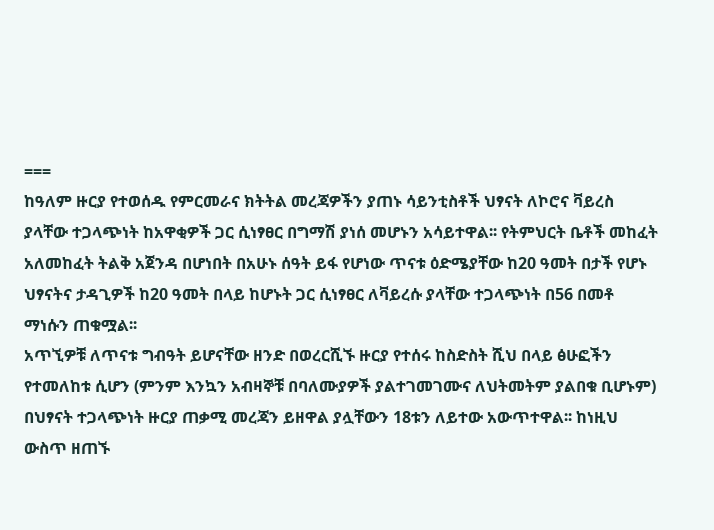===
ከዓለም ዙርያ የተወሰዱ የምርመራና ክትትል መረጃዎችን ያጠኑ ሳይንቲስቶች ህፃናት ለኮሮና ቫይረስ ያላቸው ተጋላጭነት ከአዋቂዎች ጋር ሲነፃፀር በግማሽ ያነሰ መሆኑን አሳይተዋል፡፡ የትምህርት ቤቶች መከፈት አለመከፈት ትልቅ አጀንዳ በሆነበት በአሁኑ ሰዓት ይፋ የሆነው ጥናቱ ዕድሜያቸው ከ20 ዓመት በታች የሆኑ ህፃናትና ታዳጊዎች ከ20 ዓመት በላይ ከሆኑት ጋር ሲነፃፀር ለቫይረሱ ያላቸው ተጋላጭነት በ56 በመቶ ማነሱን ጠቁሟል፡፡
አጥኚዎቹ ለጥናቱ ግብዓት ይሆናቸው ዘንድ በወረርሺኙ ዙርያ የተሰሩ ከስድስት ሺህ በላይ ፅሁፎችን የተመለከቱ ሲሆን (ምንም እንኳን አብዛኞቹ በባለሙያዎች ያልተገመገሙና ለህትመትም ያልበቁ ቢሆኑም) በህፃናት ተጋላጭነት ዙርያ ጠቃሚ መረጃን ይዘዋል ያሏቸውን 18ቱን ለይተው አውጥተዋል፡፡ ከነዚህ ውስጥ ዘጠኙ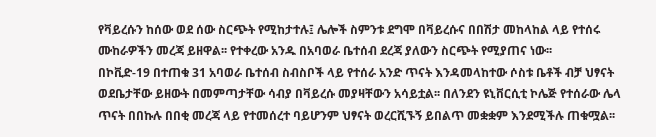የቫይረሱን ከሰው ወደ ሰው ስርጭት የሚከታተሉ፤ ሌሎች ስምንቱ ደግሞ በቫይረሱና በበሽታ መከላከል ላይ የተሰሩ ሙከራዎችን መረጃ ይዘዋል፡፡ የተቀረው አንዱ በአባወራ ቤተሰብ ደረጃ ያለውን ስርጭት የሚያጠና ነው፡፡
በኮቪድ-19 በተጠቁ 31 አባወራ ቤተሰብ ስብስቦች ላይ የተሰራ አንድ ጥናት እንዳመላከተው ሶስቱ ቤቶች ብቻ ህፃናት ወደቤታቸው ይዘውት በመምጣታቸው ሳብያ በቫይረሱ መያዛቸውን አሳይቷል፡፡ በለንደን ዩኒቨርሲቲ ኮሌጅ የተሰራው ሌላ ጥናት በበኩሉ በበቂ መረጃ ላይ የተመሰረተ ባይሆንም ህፃናት ወረርሺኙኝ ይበልጥ መቋቋም እንደሚችሉ ጠቁሟል፡፡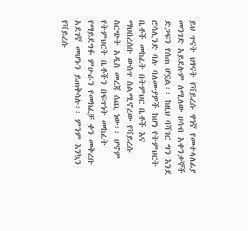ይህ ጥናት ህፃናት የቫይረሱ ዋነኛ የመተላለፊያ መንገድ አይደሉም ለሚለው ሀሳብ አቀንቃኞች ድጋፍን የሰጠ ሆኗል፡፡ ከዚህ ባሻገር ግን እንደ ሮሳሊንድ ባሉ ባለሙያዎች ከሆነ የትምህርት ቤቶች መከፈት በትምህር ቤቶች እና ማህበረሰቡ ውስጥ ስልሚኖረው የቫይረሱ ስርጭት አዲስ መረጃ ሰጪ ነው፡፡ ሆኖም የትምህርት ቤቶችን በፍጥነት መከፈት የማይደግፉ ምሁራን የመክፈቻ ቀን መቅረቡ አደገኛ መሆኑን ይጠቅሳሉ፡፡ ምንም እንኳን የቫይረሱ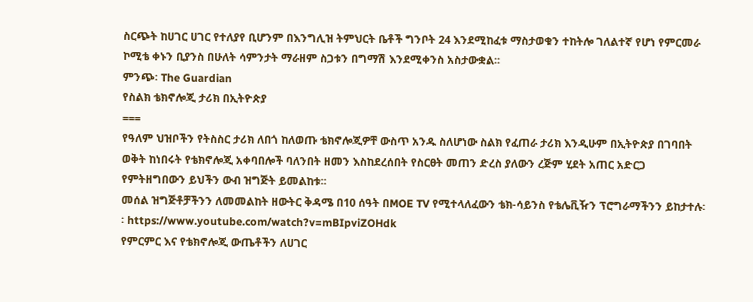ስርጭት ከሀገር ሀገር የተለያየ ቢሆንም በእንግሊዝ ትምህርት ቤቶች ግንቦት 24 እንደሚከፈቱ ማስታወቁን ተከትሎ ገለልተኛ የሆነ የምርመራ ኮሚቴ ቀኑን ቢያንስ በሁለት ሳምንታት ማራዘም ስጋቱን በግማሽ እንደሚቀንስ አስታውቋል፡፡
ምንጭ፡ The Guardian
የስልክ ቴክኖሎጂ ታሪክ በኢትዮጵያ
===
የዓለም ህዝቦችን የትስስር ታሪክ ለበጎ ከለወጡ ቴክኖሎጂዎቸ ውስጥ አንዱ ስለሆነው ስልክ የፈጠራ ታሪክ እንዲሁም በኢትዮጵያ በገባበት ወቅት ከነበሩት የቴክኖሎጂ አቀባበሎች ባለንበት ዘመን እስከደረሰበት የስርፀት መጠን ድረስ ያለውን ረጅም ሂደት አጠር አድርጋ የምትዘግበውን ይህችን ውብ ዝግጅት ይመልከቱ፡፡
መሰል ዝግጅቶቻችንን ለመመልከት ዘውትር ቅዳሜ በ10 ሰዓት በMOE TV የሚተላለፈውን ቴክ-ሳይንስ የቴሌቪዥን ፕሮግራማችንን ይከታተሉ፡፡ https://www.youtube.com/watch?v=mBIpviZOHdk
የምርምር እና የቴክኖሎጂ ውጤቶችን ለሀገር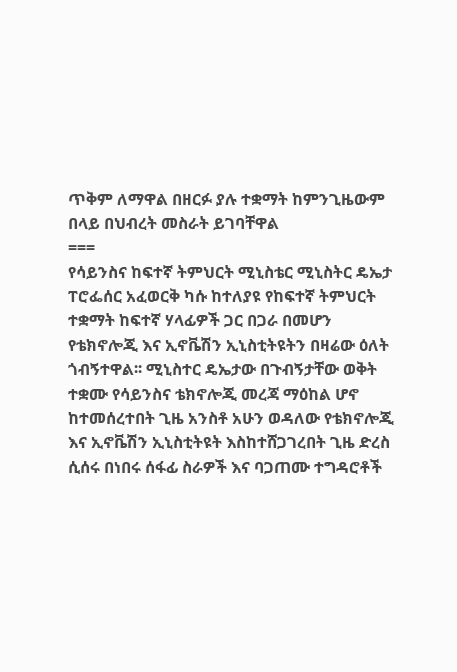ጥቅም ለማዋል በዘርፉ ያሉ ተቋማት ከምንጊዜውም በላይ በህብረት መስራት ይገባቸዋል
===
የሳይንስና ከፍተኛ ትምህርት ሚኒስቴር ሚኒስትር ዴኤታ ፐሮፌሰር አፈወርቅ ካሱ ከተለያዩ የከፍተኛ ትምህርት ተቋማት ከፍተኛ ሃላፊዎች ጋር በጋራ በመሆን የቴክኖሎጂ እና ኢኖቬሽን ኢኒስቲትዩትን በዛሬው ዕለት ጎብኝተዋል፡፡ ሚኒስተር ዴኤታው በጉብኝታቸው ወቅት ተቋሙ የሳይንስና ቴክኖሎጂ መረጃ ማዕከል ሆኖ ከተመሰረተበት ጊዜ አንስቶ አሁን ወዳለው የቴክኖሎጂ እና ኢኖቬሽን ኢኒስቲትዩት እስከተሸጋገረበት ጊዜ ድረስ ሲሰሩ በነበሩ ሰፋፊ ስራዎች እና ባጋጠሙ ተግዳሮቶች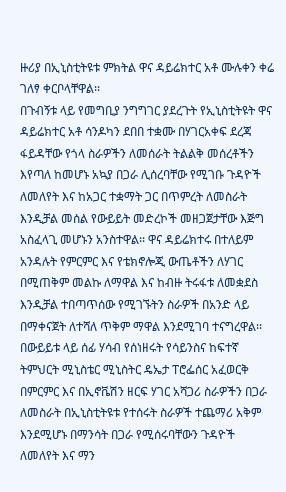ዙሪያ በኢኒስቲትዩቱ ምክትል ዋና ዳይሬክተር አቶ ሙሉቀን ቀሬ ገለፃ ቀርቦላቸዋል፡፡
በጉብኝቱ ላይ የመግቢያ ንግግገር ያደረጉት የኢኒስቲትዩት ዋና ዳይሬክተር አቶ ሳንዶካን ደበበ ተቋሙ በሃገርአቀፍ ደረጃ ፋይዳቸው የጎላ ስራዎችን ለመሰራት ትልልቅ መሰረቶችን እየጣለ ከመሆኑ አኳያ በጋራ ሊሰረባቸው የሚገቡ ጉዳዮች ለመለየት እና ከአጋር ተቋማት ጋር በጥምረት ለመስራት እንዲቻል መሰል የውይይት መድረኮች መዘጋጀታቸው እጅግ አስፈላጊ መሆኑን አንስተዋል፡፡ ዋና ዳይሬክተሩ በተለይም አንዳሉት የምርምር እና የቴክኖሎጂ ውጤቶችን ለሃገር በሚጠቅም መልኩ ለማዋል እና ከብዙ ትሩፋቱ ለመቋደስ እንዲቻል ተበጣጥሰው የሚገኙትን ስራዎች በአንድ ላይ በማቀናጀት ለተሻለ ጥቅም ማዋል እንደሚገባ ተናግረዋል፡፡
በውይይቱ ላይ ሰፊ ሃሳብ የሰነዘሩት የሳይንስና ከፍተኛ ትምህርት ሚኒስቴር ሚኒስትር ዴኤታ ፐሮፌሰር አፈወርቅ በምርምር እና በኢኖቬሽን ዘርፍ ሃገር አሻጋሪ ስራዎችን በጋራ ለመስራት በኢኒስቲትዩቱ የተሰሩት ስራዎች ተጨማሪ አቅም እንደሚሆኑ በማንሳት በጋራ የሚሰሩባቸውን ጉዳዮች ለመለየት እና ማን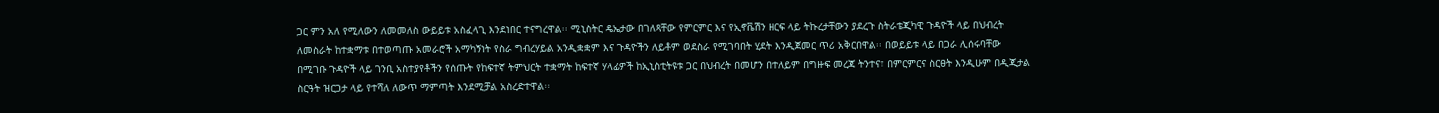ጋር ምን አለ የሚለውን ለመመለስ ውይይቱ አስፈላጊ እንደነበር ተናግረዋል፡፡ ሚኒስትር ዴኤታው በገለጻቸው የምርምር እና የኢኖቬሽን ዘርፍ ላይ ትኩረታቸውን ያደረጉ ስትራቴጂካዊ ጉዳዮች ላይ በህብረት ለመስራት ከተቋማቱ በተወጣጡ አመራሮች አማካኝነት የስራ ግብረሃይል አንዲቋቋም እና ጉዳዮችን ለይቶም ወደስራ የሚገባበት ሂደት እንዲጀመር ጥሪ አቅርበዋል፡፡ በወይይቱ ላይ በጋራ ሊሰሩባቸው በሚገቡ ጉዳዮች ላይ ገንቢ አስተያየቶችን የሰጡት የከፍተኛ ትምህርት ተቋማት ከፍተኛ ሃላፊዎች ከኢኒስቲትዩቱ ጋር በህብረት በመሆን በተለይም በግዙፍ መረጃ ትንተና፣ በምርምርና ስርፀት እንዲሁም በዲጂታል ስርዓት ዝርጋታ ላይ የተሻለ ለውጥ ማምጣት እንደሚቻል አስረድተዋል፡፡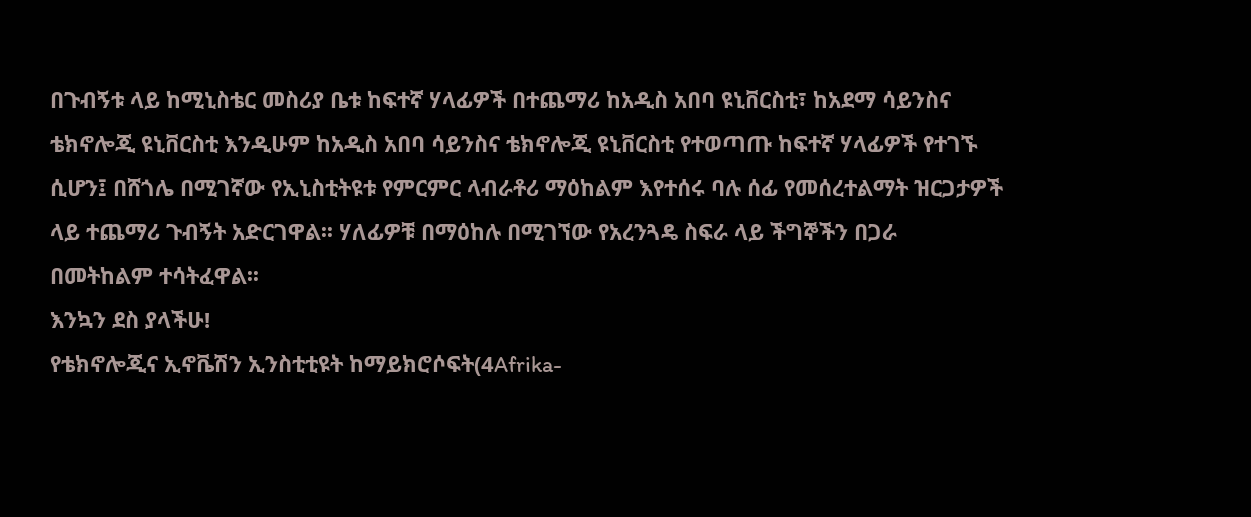በጉብኝቱ ላይ ከሚኒስቴር መስሪያ ቤቱ ከፍተኛ ሃላፊዎች በተጨማሪ ከአዲስ አበባ ዩኒቨርስቲ፣ ከአደማ ሳይንስና ቴክኖሎጂ ዩኒቨርስቲ እንዲሁም ከአዲስ አበባ ሳይንስና ቴክኖሎጂ ዩኒቨርስቲ የተወጣጡ ከፍተኛ ሃላፊዎች የተገኙ ሲሆን፤ በሸጎሌ በሚገኛው የኢኒስቲትዩቱ የምርምር ላብራቶሪ ማዕከልም እየተሰሩ ባሉ ሰፊ የመሰረተልማት ዝርጋታዎች ላይ ተጨማሪ ጉብኝት አድርገዋል፡፡ ሃለፊዎቹ በማዕከሉ በሚገኘው የአረንጓዴ ስፍራ ላይ ችግኞችን በጋራ በመትከልም ተሳትፈዋል፡፡
እንኳን ደስ ያላችሁ!
የቴክኖሎጂና ኢኖቬሽን ኢንስቲቲዩት ከማይክሮሶፍት(4Afrika-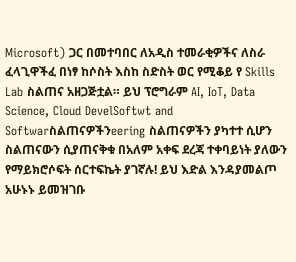Microsoft) ጋር በመተባበር ለአዲስ ተመራቂዎችና ለስራ ፈላጊዋችፈ በነፃ ከሶስት እስከ ስድስት ወር የሚቆይ የ Skills Lab ስልጠና አዘጋጅቷል። ይህ ፕሮግራም AI, IoT, Data Science, Cloud DevelSoftwt and Softwarስልጠናዎችንeering ስልጠናዎችን ያካተተ ሲሆን ስልጠናውን ሲያጠናቅቁ በአለም አቀፍ ደረጃ ተቀባይነት ያለውን የማይክሮሶፍት ሰርተፍኬት ያገኛሉ! ይህ እድል እንዳያመልጦ አሁኑኑ ይመዝገቡ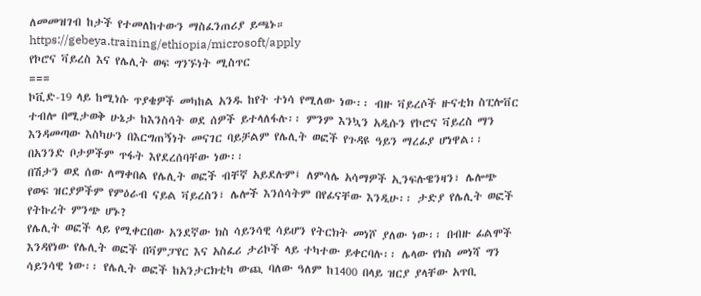ለመመዝገብ ከታች የተመለከተውን ማስፈንጠሪያ ይጫኑ።
https://gebeya.training/ethiopia/microsoft/apply
የኮሮና ቫይረስ እና የሌሊት ወፍ ግንኙነት ሚስጥር
===
ኮቪድ-19 ላይ ከሚነሱ ጥያቄዎች መካከል አንዱ ከየት ተነሳ የሚለው ነው፡፡ ብዙ ቫይረሶች ዙናቲክ ስፒሎቨር ተብሎ በሚታወቅ ሁኔታ ከእንስሳት ወደ ሰዎች ይተላለፋሉ፡፡ ምንም እንኳን አዲሱን የኮሮና ቫይረስ ማን እንዳመጣው እስካሁን በእርግጠኝነት መናገር ባይቻልም የሌሊት ወፎች የጉዳዩ ዓይን ማረፊያ ሆነዋል፡፡ በአንንድ ቦታዎችም ጥፋት እየደረሰባቸው ነው፡፡
በሽታን ወደ ሰው ለማቀበል የሌሊት ወፎች ብቸኛ አይደሉም፤ ለምሳሌ አሳማዎች ኢንፍሉዌንዛን፣ ሌሎጭ የወፍ ዝርያዎችም የምዕራብ ናይል ቫይረስን፣ ሌሎች እንሰሳትም በየፊናቸው እንዲሁ፡፡ ታድያ የሌሊት ወፎች የትኩረት ምንጭ ሆኑ?
የሌሊት ወፎች ላይ የሚቀርበው አንደኛው ክስ ሳይንሳዊ ሳይሆን የትርክት መነሾ ያለው ነው፡፡ በብዙ ፊልሞች እንዳየነው የሌሊት ወፎች በቫምፓየር እና አስፈሪ ታሪኮች ላይ ተካተው ይቀርባሉ፡፡ ሌላው የክስ መነሻ ግን ሳይንሳዊ ነው፡፡ የሌሊት ወፎች ከአንታርክቲካ ውጪ ባለው ዓለም ከ1400 በላይ ዝርያ ያላቸው አጥቢ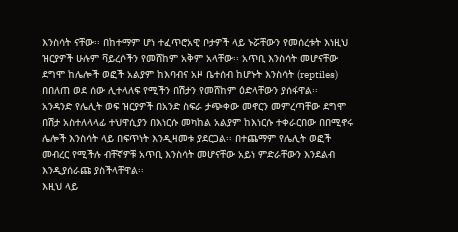እንስሳት ናቸው፡፡ በከተማም ሆነ ተፈጥሮአዊ ቦታዎች ላይ ኑሯቸውን የመሰረቱት እነዚህ ዝርያዎች ሁሉም ቫይረሶችን የመሸከም አቅም አላቸው፡፡ አጥቢ እንስሳት መሆናቸው ደግሞ ከሌሎች ወፎች አልያም ከእባብና አዞ ቤተሰብ ከሆኑት እንስሳት (reptiles) በበለጠ ወደ ሰው ሊተላለፍ የሚችን በሽታን የመሸከም ዕድላቸውን ያሰፋዋል፡፡
አንዳንድ የሌሊት ወፍ ዝርያዎች በአንድ ስፍራ ታጭቀው መኖርን መምረጣቸው ደግሞ በሽታ አስተለላላፊ ተህዋሲያን በእነርሱ መካከል አልያም ከእነርሱ ተቀራርበው በበሚኖሩ ሌሎች እንስሳት ላይ በፍጥነት እንዲዛመቱ ያደርጋል፡፡ በተጨማም የሌሊት ወፎች መብረር የሚችሉ ብቸኛዎቹ አጥቢ እንስሳት መሆናቸው አይነ ምድራቸውን እንደልብ እንዲያሰራጩ ያስችላቸዋል፡፡
እዚህ ላይ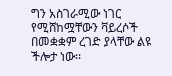ግን አስገራሚው ነገር የሚሸከሟቸውን ቫይረሶች በመቋቋም ረገድ ያላቸው ልዩ ችሎታ ነው፡፡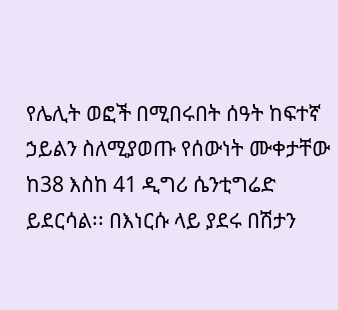የሌሊት ወፎች በሚበሩበት ሰዓት ከፍተኛ ኃይልን ስለሚያወጡ የሰውነት ሙቀታቸው ከ38 እስከ 41 ዲግሪ ሴንቲግሬድ ይደርሳል፡፡ በእነርሱ ላይ ያደሩ በሽታን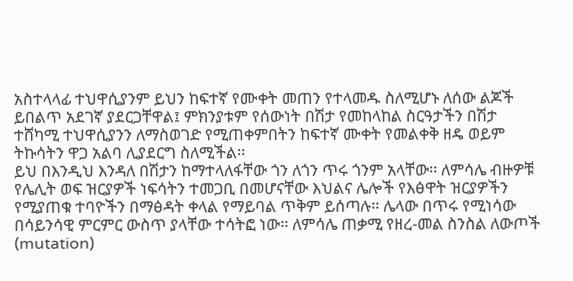አስተላላፊ ተህዋሲያንም ይህን ከፍተኛ የሙቀት መጠን የተላመዱ ስለሚሆኑ ለሰው ልጆች ይበልጥ አደገኛ ያደርጋቸዋል፤ ምክንያቱም የሰውነት በሽታ የመከላከል ስርዓታችን በሽታ ተሸካሚ ተህዋሲያንን ለማስወገድ የሚጠቀምበትን ከፍተኛ ሙቀት የመልቀቅ ዘዴ ወይም ትኩሳትን ዋጋ አልባ ሊያደርግ ስለሚችል፡፡
ይህ በእንዲህ እንዳለ በሽታን ከማተላለፋቸው ጎን ለጎን ጥሩ ጎንም አላቸው፡፡ ለምሳሌ ብዙዎቹ የሌሊት ወፍ ዝርያዎች ነፍሳትን ተመጋቢ በመሆናቸው እህልና ሌሎች የእፅዋት ዝርያዎችን የሚያጠቁ ተባዮችን በማፅዳት ቀላል የማይባል ጥቅም ይሰጣሉ፡፡ ሌላው በጥሩ የሚነሳው በሳይንሳዊ ምርምር ውስጥ ያላቸው ተሳትፎ ነው፡፡ ለምሳሌ ጠቃሚ የዘረ-መል ስንስል ለውጦች (mutation)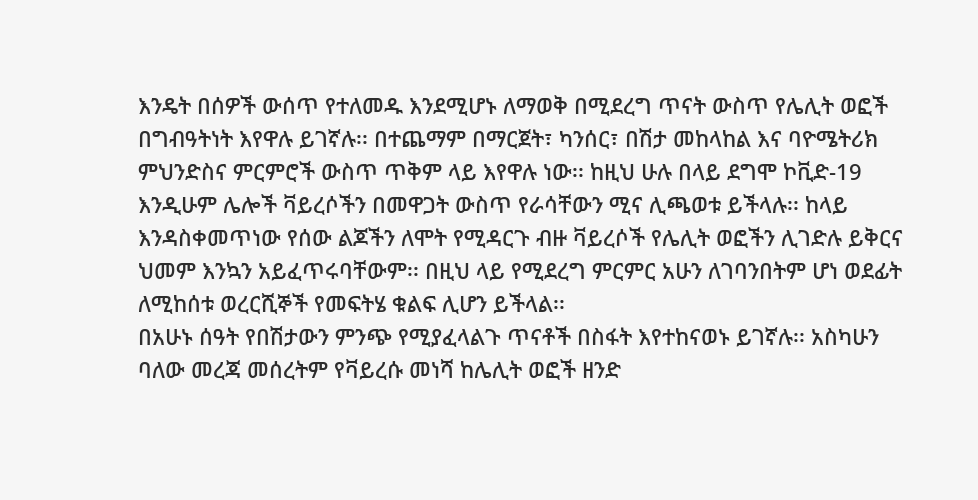እንዴት በሰዎች ውሰጥ የተለመዱ እንደሚሆኑ ለማወቅ በሚደረግ ጥናት ውስጥ የሌሊት ወፎች በግብዓትነት እየዋሉ ይገኛሉ፡፡ በተጨማም በማርጀት፣ ካንሰር፣ በሽታ መከላከል እና ባዮሜትሪክ ምህንድስና ምርምሮች ውስጥ ጥቅም ላይ እየዋሉ ነው፡፡ ከዚህ ሁሉ በላይ ደግሞ ኮቪድ-19 እንዲሁም ሌሎች ቫይረሶችን በመዋጋት ውስጥ የራሳቸውን ሚና ሊጫወቱ ይችላሉ፡፡ ከላይ እንዳስቀመጥነው የሰው ልጆችን ለሞት የሚዳርጉ ብዙ ቫይረሶች የሌሊት ወፎችን ሊገድሉ ይቅርና ህመም እንኳን አይፈጥሩባቸውም፡፡ በዚህ ላይ የሚደረግ ምርምር አሁን ለገባንበትም ሆነ ወደፊት ለሚከሰቱ ወረርሺኞች የመፍትሄ ቁልፍ ሊሆን ይችላል፡፡
በአሁኑ ሰዓት የበሽታውን ምንጭ የሚያፈላልጉ ጥናቶች በስፋት እየተከናወኑ ይገኛሉ፡፡ አስካሁን ባለው መረጃ መሰረትም የቫይረሱ መነሻ ከሌሊት ወፎች ዘንድ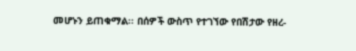መሆኑን ይጠቁማል፡፡ በሰዎች ውስጥ የተገኘው የበሽታው የዘረ-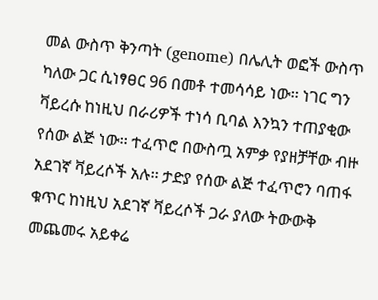መል ውስጥ ቅንጣት (genome) በሌሊት ወፎች ውስጥ ካለው ጋር ሲነፃፀር 96 በመቶ ተመሳሳይ ነው፡፡ ነገር ግን ቫይረሱ ከነዚህ በራሪዎች ተነሳ ቢባል እንኳን ተጠያቂው የሰው ልጅ ነው፡፡ ተፈጥሮ በውስጧ አምቃ የያዘቻቸው ብዙ አደገኛ ቫይረሶች አሉ፡፡ ታድያ የሰው ልጅ ተፈጥሮን ባጠፋ ቁጥር ከነዚህ አደገኛ ቫይረሶች ጋራ ያለው ትውውቅ መጨመሩ አይቀሬ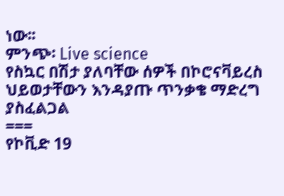ነው፡፡
ምንጭ፡ Live science
የስኳር በሽታ ያለባቸው ሰዎች በኮሮናቫይረስ ህይወታቸውን እንዳያጡ ጥንቃቄ ማድረግ ያስፈልጋል
===
የኮቪድ 19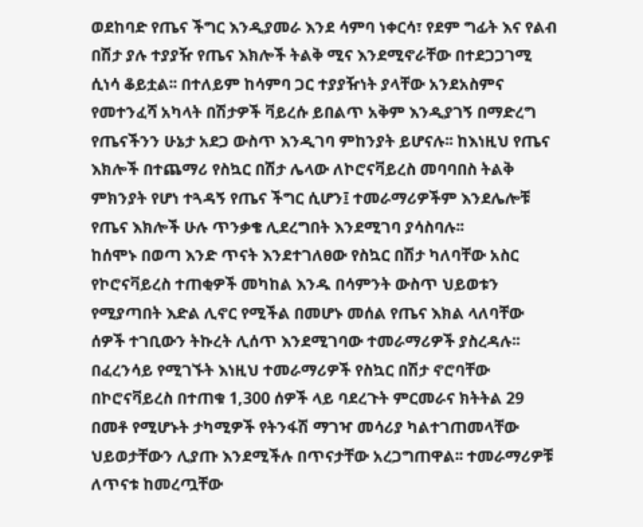ወደከባድ የጤና ችግር እንዲያመራ እንደ ሳምባ ነቀርሳ፣ የደም ግፊት እና የልብ በሽታ ያሉ ተያያዥ የጤና እክሎች ትልቅ ሚና እንደሚኖራቸው በተደጋጋገሚ ሲነሳ ቆይቷል፡፡ በተለይም ከሳምባ ጋር ተያያዥነት ያላቸው አንደአስምና የመተንፈሻ አካላት በሽታዎች ቫይረሱ ይበልጥ አቅም እንዲያገኝ በማድረግ የጤናችንን ሁኔታ አደጋ ውስጥ እንዲገባ ምከንያት ይሆናሉ፡፡ ከእነዚህ የጤና እክሎች በተጨማሪ የስኳር በሽታ ሌላው ለኮሮናቫይረስ መባባበስ ትልቅ ምክንያት የሆነ ተጓዳኝ የጤና ችግር ሲሆን፤ ተመራማሪዎችም እንደሌሎቹ የጤና እክሎች ሁሉ ጥንቃቄ ሊደረግበት እንደሚገባ ያሳስባሉ፡፡
ከሰሞኑ በወጣ እንድ ጥናት እንደተገለፀው የስኳር በሽታ ካለባቸው አስር የኮሮናቫይረስ ተጠቂዎች መካከል እንዱ በሳምንት ውስጥ ህይወቱን የሚያጣበት እድል ሊኖር የሚችል በመሆኑ መሰል የጤና እክል ላለባቸው ሰዎች ተገቢውን ትኩረት ሊሰጥ እንደሚገባው ተመራማሪዎች ያስረዳሉ፡፡ በፈረንሳይ የሚገኙት እነዚህ ተመራማሪዎች የስኳር በሽታ ኖሮባቸው በኮሮናቫይረስ በተጠቁ 1,300 ሰዎች ላይ ባደረጉት ምርመራና ክትትል 29 በመቶ የሚሆኑት ታካሚዎች የትንፋሽ ማገዣ መሳሪያ ካልተገጠመላቸው ህይወታቸውን ሊያጡ እንደሚችሉ በጥናታቸው አረጋግጠዋል፡፡ ተመራማሪዎቹ ለጥናቱ ከመረጧቸው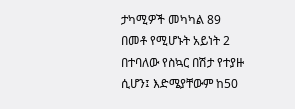ታካሚዎች መካካል 89 በመቶ የሚሆኑት አይነት 2 በተባለው የስኳር በሽታ የተያዙ ሲሆን፤ እድሜያቸውም ከ50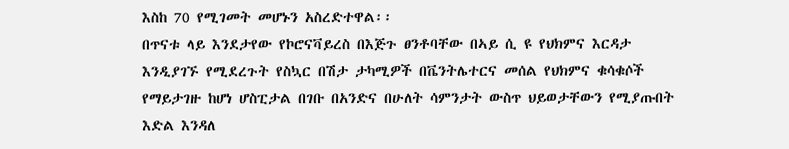እስከ 70 የሚገመት መሆኑን አስረድተዋል፡፡
በጥናቱ ላይ እንደታየው የኮሮናቫይረስ በእጅጉ ፀንቶባቸው በኣይ ሲ ዩ የህክምና እርዳታ እንዲያገኙ የሚደረጉት የስኳር በሽታ ታካሚዎች በቬንትሌተርና መሰል የህክምና ቁሳቁሶች የማይታገዙ ከሆነ ሆስፒታል በገቡ በአንድና በሁለት ሳምንታት ውስጥ ህይወታቸውን የሚያጡበት እድል እንዳለ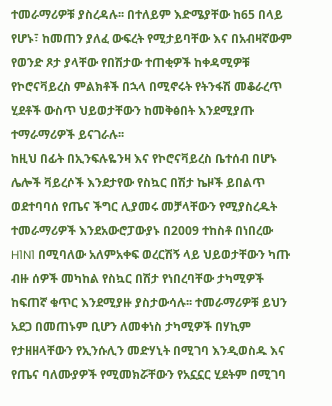ተመራማሪዎቹ ያስረዳሉ፡፡ በተለይም እድሜያቸው ከ65 በላይ የሆኑ፣ ከመጠን ያለፈ ውፍረት የሚታይባቸው እና በአብዛኛውም የወንድ ጾታ ያላቸው የበሽታው ተጠቂዎች ከቀዳሚዎቹ የኮሮናቫይረስ ምልክቶች በኋላ በሚኖሩት የትንፋሽ መቆራረጥ ሂደቶች ውስጥ ህይወታቸውን ከመቅፅበት እንደሚያጡ ተማራማሪዎች ይናገራሉ፡፡
ከዚህ በፊት በኢንፍሉዬንዛ እና የኮሮናቫይረስ ቤተሰብ በሆኑ ሌሎች ቫይረሶች እንደታየው የስኳር በሽታ ኬዞች ይበልጥ ወደተባባሰ የጤና ችግር ሊያመሩ መቻላቸውን የሚያስረዱት ተመራማሪዎች እንደአውሮፓውያኑ በ2009 ተከስቶ በነበረው H1N1 በሚባለው አለምአቀፍ ወረርሽኝ ላይ ህይወታቸውን ካጡ ብዙ ሰዎች መካከል የስኳር በሽታ የነበረባቸው ታካሚዎች ከፍጠኛ ቁጥር እንደሚያዙ ያስታውሳሉ፡፡ ተመራማሪዎቹ ይህን አደጋ በመጠኑም ቢሆን ለመቀነስ ታካሚዎች በሃኪም የታዘዘላቸውን የኢንሱሊን መድሃኒት በሚገባ እንዲወስዱ እና የጤና ባለሙያዎች የሚመክሯቸውን የአኗኗር ሂደትም በሚገባ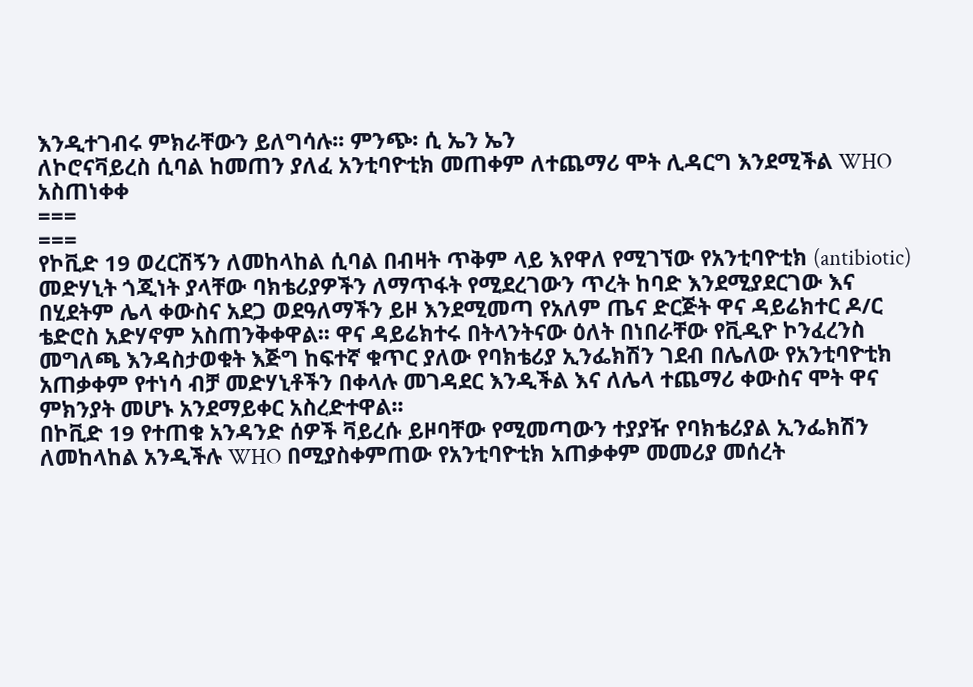እንዲተገብሩ ምክራቸውን ይለግሳሉ፡፡ ምንጭ፡ ሲ ኤን ኤን
ለኮሮናቫይረስ ሲባል ከመጠን ያለፈ አንቲባዮቲክ መጠቀም ለተጨማሪ ሞት ሊዳርግ እንደሚችል WHO አስጠነቀቀ
===
===
የኮቪድ 19 ወረርሽኝን ለመከላከል ሲባል በብዛት ጥቅም ላይ እየዋለ የሚገኘው የአንቲባዮቲክ (antibiotic) መድሃኒት ጎጂነት ያላቸው ባክቴሪያዎችን ለማጥፋት የሚደረገውን ጥረት ከባድ እንደሚያደርገው እና በሂደትም ሌላ ቀውስና አደጋ ወደዓለማችን ይዞ እንደሚመጣ የአለም ጤና ድርጅት ዋና ዳይሬክተር ዶ/ር ቴድሮስ አድሃኖም አስጠንቅቀዋል፡፡ ዋና ዳይሬክተሩ በትላንትናው ዕለት በነበራቸው የቪዲዮ ኮንፈረንስ መግለጫ እንዳስታወቁት እጅግ ከፍተኛ ቁጥር ያለው የባክቴሪያ ኢንፌክሽን ገደብ በሌለው የአንቲባዮቲክ አጠቃቀም የተነሳ ብቻ መድሃኒቶችን በቀላሉ መገዳደር እንዲችል እና ለሌላ ተጨማሪ ቀውስና ሞት ዋና ምክንያት መሆኑ አንደማይቀር አስረድተዋል፡፡
በኮቪድ 19 የተጠቁ አንዳንድ ሰዎች ቫይረሱ ይዞባቸው የሚመጣውን ተያያዥ የባክቴሪያል ኢንፌክሽን ለመከላከል አንዲችሉ WHO በሚያስቀምጠው የአንቲባዮቲክ አጠቃቀም መመሪያ መሰረት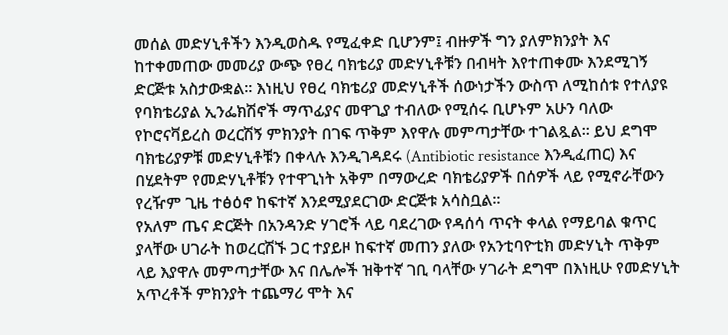መሰል መድሃኒቶችን እንዲወስዱ የሚፈቀድ ቢሆንም፤ ብዙዎች ግን ያለምክንያት እና ከተቀመጠው መመሪያ ውጭ የፀረ ባክቴሪያ መድሃኒቶቹን በብዛት እየተጠቀሙ እንደሚገኝ ድርጅቱ አስታውቋል፡፡ እነዚህ የፀረ ባክቴሪያ መድሃኒቶች ሰውነታችን ውስጥ ለሚከሰቱ የተለያዩ የባክቴሪያል ኢንፌክሽኖች ማጥፊያና መዋጊያ ተብለው የሚሰሩ ቢሆኑም አሁን ባለው የኮሮናቫይረስ ወረርሽኝ ምክንያት በገፍ ጥቅም እየዋሉ መምጣታቸው ተገልጿል፡፡ ይህ ደግሞ ባክቴሪያዎቹ መድሃኒቶቹን በቀላሉ እንዲገዳደሩ (Antibiotic resistance እንዲፈጠር) እና በሂደትም የመድሃኒቶቹን የተዋጊነት አቅም በማውረድ ባክቴሪያዎች በሰዎች ላይ የሚኖራቸውን የረዥም ጊዜ ተፅዕኖ ከፍተኛ እንደሚያደርገው ድርጅቱ አሳስቧል፡፡
የአለም ጤና ድርጅት በአንዳንድ ሃገሮች ላይ ባደረገው የዳሰሳ ጥናት ቀላል የማይባል ቁጥር ያላቸው ሀገራት ከወረርሽኙ ጋር ተያይዞ ከፍተኛ መጠን ያለው የአንቲባዮቲክ መድሃኒት ጥቅም ላይ እያዋሉ መምጣታቸው እና በሌሎች ዝቅተኛ ገቢ ባላቸው ሃገራት ደግሞ በእነዚሁ የመድሃኒት አጥረቶች ምክንያት ተጨማሪ ሞት እና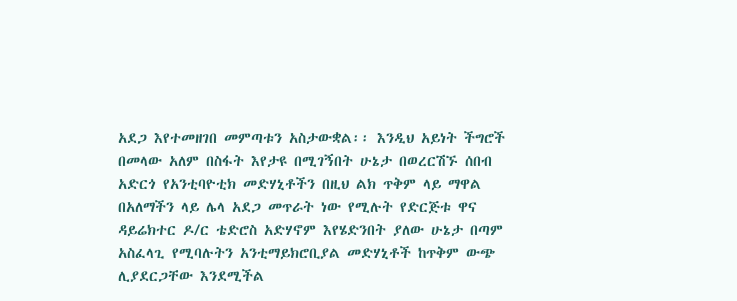አደጋ እየተመዘገበ መምጣቱን አስታውቋል፡፡ እንዲህ አይነት ችግሮች በመላው አለም በስፋት እየታዩ በሚገኝበት ሁኔታ በወረርሽኙ ሰበብ አድርጎ የአንቲባዮቲክ መድሃኒቶችን በዚህ ልክ ጥቅም ላይ ማዋል በአለማችን ላይ ሌላ አደጋ መጥራት ነው የሚሉት የድርጅቱ ዋና ዳይሬክተር ዶ/ር ቴድሮስ አድሃኖም እየሄድንበት ያለው ሁኔታ በጣም አስፈላጊ የሚባሉትን አንቲማይክሮቢያል መድሃኒቶች ከጥቅም ውጭ ሊያደርጋቸው እንደሚችል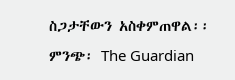ስጋታቸውን አስቀምጠዋል፡፡
ምንጭ፡ The Guardian